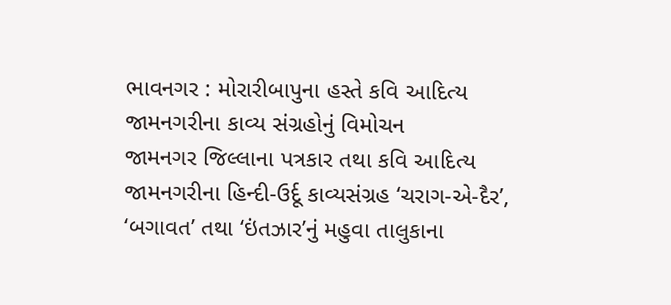ભાવનગર : મોરારીબાપુના હસ્તે કવિ આદિત્ય જામનગરીના કાવ્ય સંગ્રહોનું વિમોચન
જામનગર જિલ્લાના પત્રકાર તથા કવિ આદિત્ય જામનગરીના હિન્દી-ઉર્દૂ કાવ્યસંગ્રહ ‘ચરાગ-એ-દૈર’, ‘બગાવત’ તથા ‘ઇંતઝાર’નું મહુવા તાલુકાના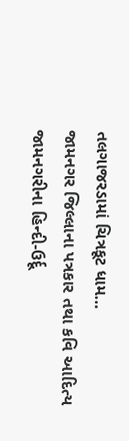તલગાજરડામાં ચિત્રકૂટ ધામ…
જામનગર જિલ્લાના પત્રકાર તથા કવિ આદિત્ય જામનગરીના હિન્દી-ઉર્દૂ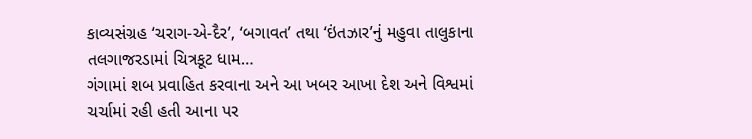કાવ્યસંગ્રહ ‘ચરાગ-એ-દૈર’, ‘બગાવત’ તથા ‘ઇંતઝાર’નું મહુવા તાલુકાના તલગાજરડામાં ચિત્રકૂટ ધામ…
ગંગામાં શબ પ્રવાહિત કરવાના અને આ ખબર આખા દેશ અને વિશ્વમાં ચર્ચામાં રહી હતી આના પર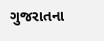ગુજરાતના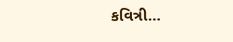કવિત્રી…